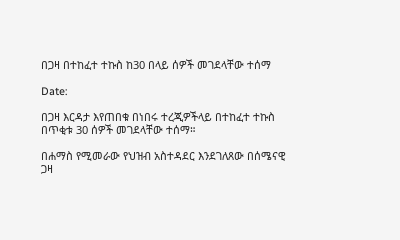በጋዛ በተከፈተ ተኩስ ከ30 በላይ ሰዎች መገደላቸው ተሰማ

Date:

በጋዛ እርዳታ እየጠበቁ በነበሩ ተረጂዎችላይ በተከፈተ ተኩስ በጥቂቱ 30 ሰዎች መገደላቸው ተሰማ።

በሐማስ የሚመራው የህዝብ አስተዳደር እንደገለጸው በሰሜናዊ ጋዛ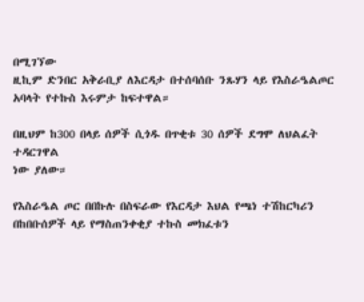በሚገኘው
ዚኪም ድንበር አቅራቢያ ለእርዳታ በተሰባሰቡ ንጹሃን ላይ የእስራዔልጦር አባላት የተኩስ እሩምታ ከፍተዋል።

በዚህም ከ300 በላይ ሰዎች ሲጎዱ በጥቂቱ 30 ሰዎች ደግሞ ለህልፈት ተዳርገዋል
ነው ያለው።

የእስራዔል ጦር በበኩሉ በስፍራው የእርዳታ እህል የጫነ ተሽከርካሪን በከበቡሰዎች ላይ የማስጠንቀቂያ ተኩስ መክፈቱን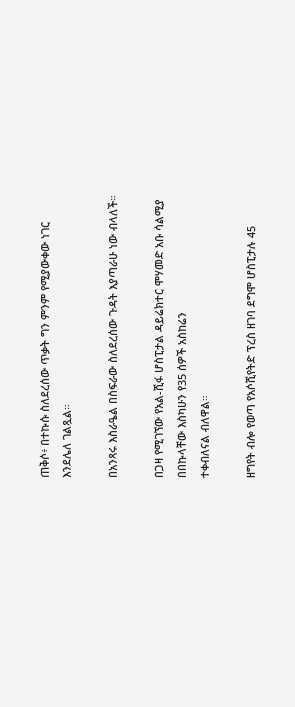ጠቅሶ፥ በተኩሱ ስለደረሰው ጥቃት ግን ምንም የሚያውቀው ነገር እንደሌለ ገልጿል።

በአንጻሩ እስራዔል በስፍራው ስለደረሰው ጉዳት እያጣራሁ ነው ብላለች።

በጋዛ የሚገኘው የአል-ሺፋ ሆስፒታል ዳይሬክተር ሞሃመድ አቡ ሳልሚያ በበኩላቸው እስካሁን የ35 ሰዎች አስከሬን
ተቀብለናል ብለዋል።

ዘግየት ብሎ የወጣ የአሶሺየትድ ፕረስ ዘገባ ደግሞ ሆስፒታሉ 45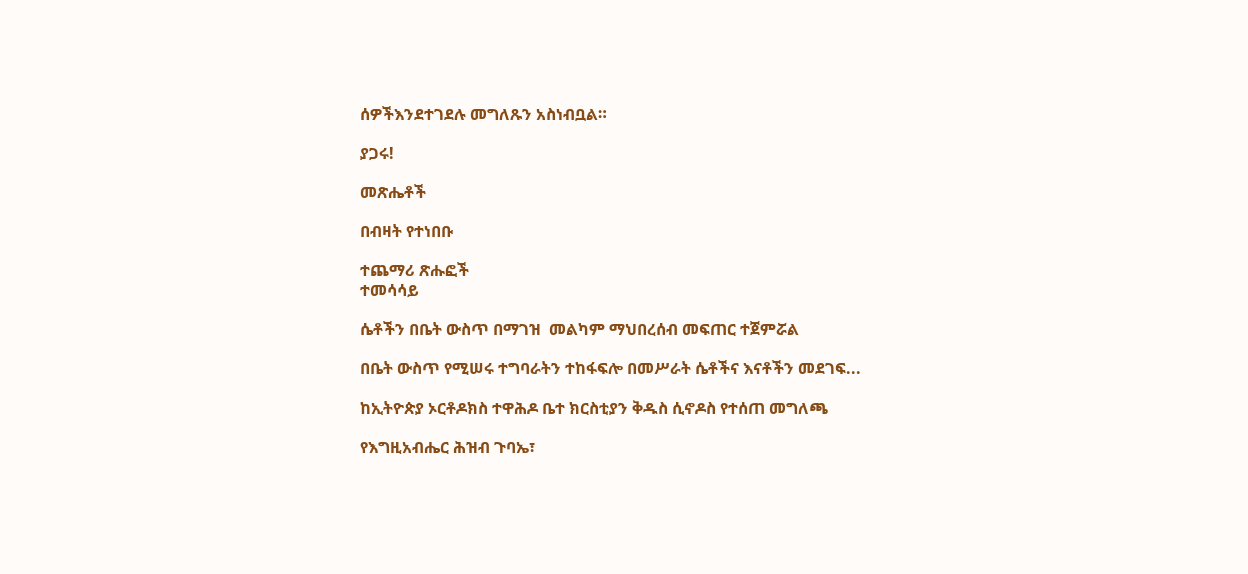ሰዎችእንደተገደሉ መግለጹን አስነብቧል።

ያጋሩ!

መጽሔቶች

በብዛት የተነበቡ

ተጨማሪ ጽሑፎች
ተመሳሳይ

ሴቶችን በቤት ውስጥ በማገዝ  መልካም ማህበረሰብ መፍጠር ተጀምሯል

በቤት ውስጥ የሚሠሩ ተግባራትን ተከፋፍሎ በመሥራት ሴቶችና እናቶችን መደገፍ...

ከኢትዮጵያ ኦርቶዶክስ ተዋሕዶ ቤተ ክርስቲያን ቅዱስ ሲኖዶስ የተሰጠ መግለጫ

የእግዚአብሔር ሕዝብ ጉባኤ፣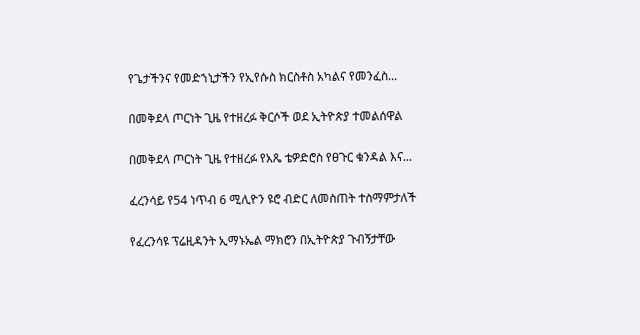የጌታችንና የመድኀኒታችን የኢየሱስ ክርስቶስ አካልና የመንፈስ...

በመቅደላ ጦርነት ጊዜ የተዘረፉ ቅርሶች ወደ ኢትዮጵያ ተመልሰዋል

በመቅደላ ጦርነት ጊዜ የተዘረፉ የአጼ ቴዎድሮስ የፀጉር ቁንዳል እና...

ፈረንሳይ የ54 ነጥብ 6 ሚሊዮን ዩሮ ብድር ለመስጠት ተስማምታለች

የፈረንሳዩ ፕሬዚዳንት ኢማኑኤል ማክሮን በኢትዮጵያ ጉብኝታቸው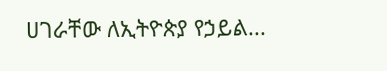ሀገራቸው ለኢትዮጵያ የኃይል...